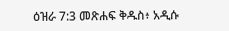ዕዝራ 7:3 መጽሐፍ ቅዱስ፥ አዲሱ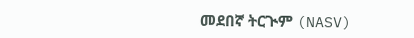መደበኛ ትርጒም (NASV)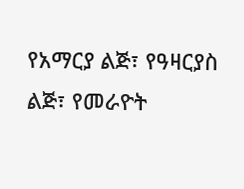የአማርያ ልጅ፣ የዓዛርያስ ልጅ፣ የመራዮት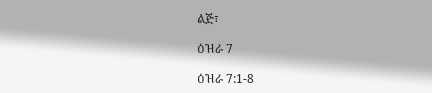ልጅ፣

ዕዝራ 7

ዕዝራ 7:1-8